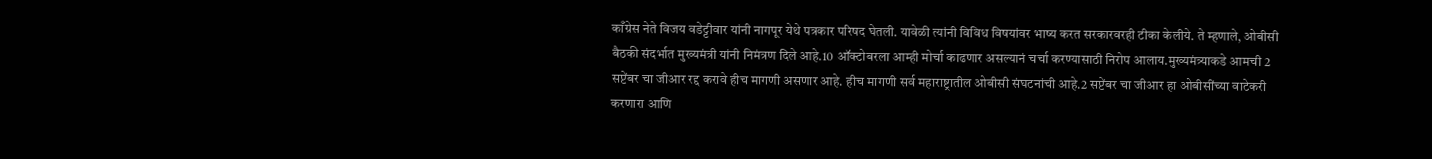काँग्रेस नेते विजय वडेट्टीवार यांनी नागपूर येथे पत्रकार परिषद घेतली. यावेळी त्यांनी विविध विषयांवर भाष्य करत सरकारवरही टीका केलीये. ते म्हणाले, ओबीसी बैठकी संदर्भात मुख्यमंत्री यांनी निमंत्रण दिले आहे.10 ऑक्टोबरला आम्ही मोर्चा काढणार असल्यानं चर्चा करण्यासाठी निरोप आलाय.मुख्यमंत्र्याकडे आमची 2 सप्टेंबर चा जीआर रद्द करावे हीच मागणी असणार आहे. हीच मागणी सर्व महाराष्ट्रातील ओबीसी संघटनांची आहे.2 सप्टेंबर चा जीआर हा ओबीसींच्या वाटेकरी करणारा आणि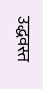उद्धवस्त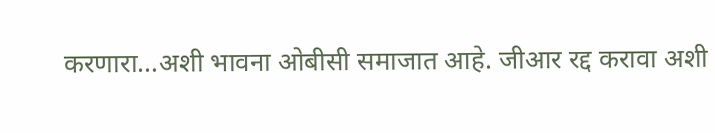करणारा…अशी भावना ओबीसी समाजात आहे. जीआर रद्द करावा अशी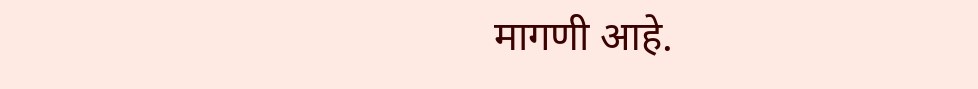मागणी आहे.